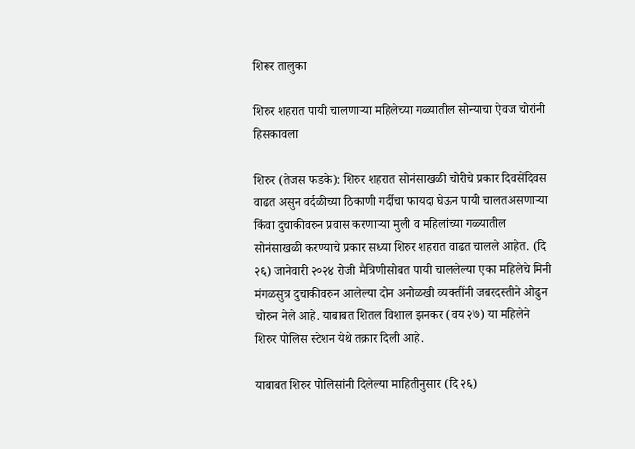शिरूर तालुका

शिरुर शहरात पायी चालणाऱ्या महिलेच्या गळ्यातील सोन्याचा ऐवज चोरांनी हिसकावला

शिरुर (तेजस फडके): शिरुर शहरात सोनंसाखळी चोरीचे प्रकार दिवसेंदिवस वाढत असुन वर्दळीच्या ठिकाणी गर्दीचा फायदा घेऊन पायी चालतअसणाऱ्या किंवा दुचाकीवरुन प्रवास करणाऱ्या मुली व महिलांच्या गळ्यातील सोनंसाखळी करण्याचे प्रकार सध्या शिरुर शहरात वाढत चालले आहेत. (दि २६) जानेवारी २०२४ रोजी मैत्रिणीसोबत पायी चाललेल्या एका महिलेचे मिनी मंगळसुत्र दुचाकीवरुन आलेल्या दोन अनोळखी व्यक्तींनी जबरदस्तीने ओढुन चोरुन नेले आहे. याबाबत शितल विशाल झनकर (वय २७) या महिलेने शिरुर पोलिस स्टेशन येथे तक्रार दिली आहे.

याबाबत शिरुर पोलिसांनी दिलेल्या माहितीनुसार (दि २६)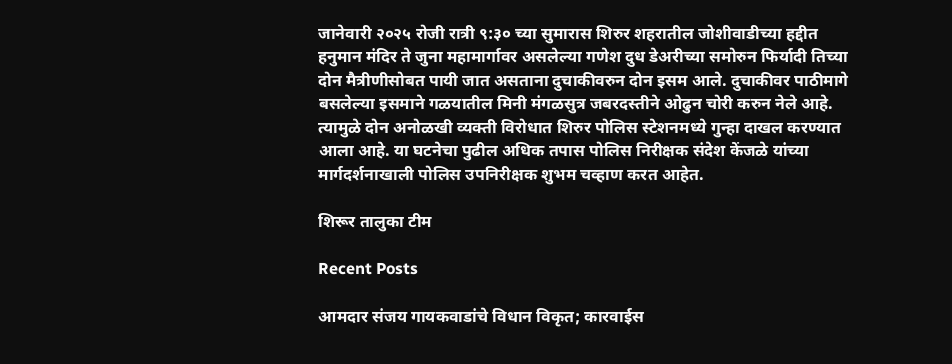जानेवारी २०२५ रोजी रात्री ९:३० च्या सुमारास शिरुर शहरातील जोशीवाडीच्या हद्दीत हनुमान मंदिर ते जुना महामार्गावर असलेल्या गणेश दुध डेअरीच्या समोरुन फिर्यादी तिच्या दोन मैत्रीणीसोबत पायी जात असताना दुचाकीवरुन दोन इसम आले. दुचाकीवर पाठीमागे बसलेल्या इसमाने गळयातील मिनी मंगळसुत्र जबरदस्तीने ओढुन चोरी करुन नेले आहे. त्यामुळे दोन अनोळखी व्यक्ती विरोधात शिरुर पोलिस स्टेशनमध्ये गुन्हा दाखल करण्यात आला आहे. या घटनेचा पुढील अधिक तपास पोलिस निरीक्षक संदेश केंजळे यांच्या मार्गदर्शनाखाली पोलिस उपनिरीक्षक शुभम चव्हाण करत आहेत.

शिरूर तालुका टीम

Recent Posts

आमदार संजय गायकवाडांचे विधान विकृत; कारवाईस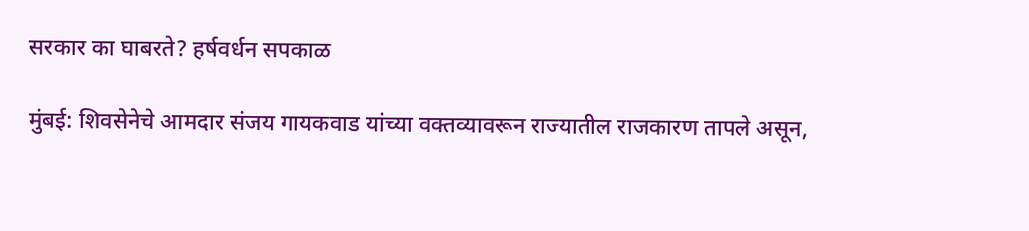सरकार का घाबरते? हर्षवर्धन सपकाळ

मुंबई: शिवसेनेचे आमदार संजय गायकवाड यांच्या वक्तव्यावरून राज्यातील राजकारण तापले असून,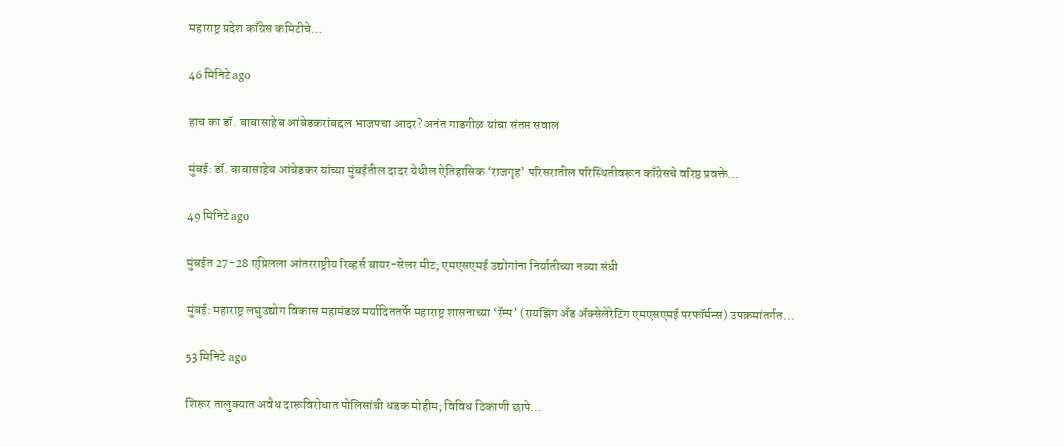महाराष्ट्र प्रदेश काँग्रेस कमिटीचे…

46 मिनिटे ago

हाच का डॉ. बाबासाहेब आंबेडकरांबद्दल भाजपचा आदर? अनंत गाडगीळ यांचा संतप्त सवाल

मुंबई: डॉ. बाबासाहेब आंबेडकर यांच्या मुंबईतील दादर येथील ऐतिहासिक ‘राजगृह’ परिसरातील परिस्थितीवरून काँग्रेसचे वरिष्ठ प्रवक्ते…

49 मिनिटे ago

मुंबईत 27-28 एप्रिलला आंतरराष्ट्रीय रिव्हर्स बायर-सेलर मीट; एमएसएमई उद्योगांना निर्यातीच्या नव्या संधी

मुंबई: महाराष्ट्र लघुउद्योग विकास महामंडळ मर्यादिततर्फे महाराष्ट्र शासनाच्या ‘रॅम्प’ (रायझिंग अँड ॲक्सेलेरेटिंग एमएसएमई परफॉर्मन्स) उपक्रमांतर्गत…

53 मिनिटे ago

शिरूर तालुक्यात अवैध दारूविरोधात पोलिसांची धडक मोहीम; विविध ठिकाणी छापे…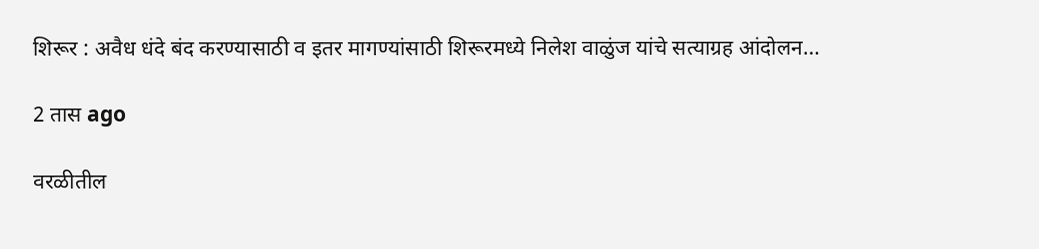शिरूर : अवैध धंदे बंद करण्यासाठी व इतर मागण्यांसाठी शिरूरमध्ये निलेश वाळुंज यांचे सत्याग्रह आंदोलन…

2 तास ago

वरळीतील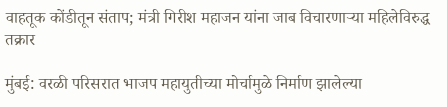वाहतूक कोंडीतून संताप; मंत्री गिरीश महाजन यांना जाब विचारणाऱ्या महिलेविरुद्ध तक्रार

मुंबई: वरळी परिसरात भाजप महायुतीच्या मोर्चामुळे निर्माण झालेल्या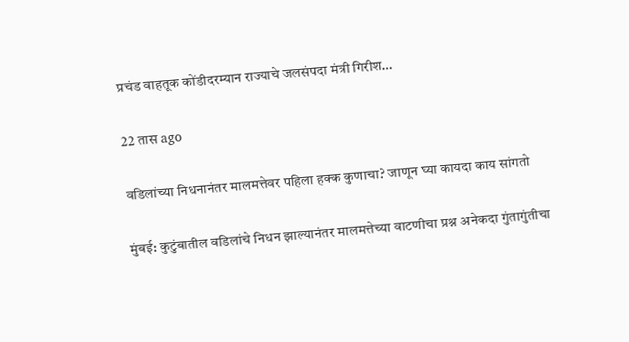प्रचंड वाहतूक कोंडीदरम्यान राज्याचे जलसंपदा मंत्री गिरीश…

22 तास ago

वडिलांच्या निधनानंतर मालमत्तेवर पहिला हक्क कुणाचा? जाणून घ्या कायदा काय सांगतो

मुंबई: कुटुंबातील वडिलांचे निधन झाल्यानंतर मालमत्तेच्या वाटणीचा प्रश्न अनेकदा गुंतागुंतीचा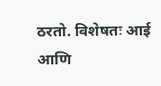ठरतो. विशेषतः आई आणि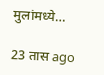मुलांमध्ये…

23 तास ago